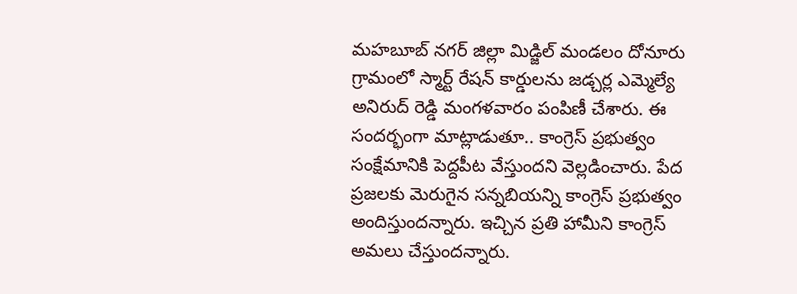మహబూబ్ నగర్ జిల్లా మిడ్జిల్ మండలం దోనూరు గ్రామంలో స్మార్ట్ రేషన్ కార్డులను జడ్చర్ల ఎమ్మెల్యే అనిరుద్ రెడ్డి మంగళవారం పంపిణీ చేశారు. ఈ సందర్భంగా మాట్లాడుతూ.. కాంగ్రెస్ ప్రభుత్వం సంక్షేమానికి పెద్దపీట వేస్తుందని వెల్లడించారు. పేద ప్రజలకు మెరుగైన సన్నబియన్ని కాంగ్రెస్ ప్రభుత్వం అందిస్తుందన్నారు. ఇచ్చిన ప్రతి హామీని కాంగ్రెస్ అమలు చేస్తుందన్నారు.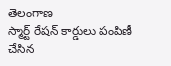తెలంగాణ
స్మార్ట్ రేషన్ కార్డులు పంపిణీ చేసిన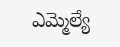ఎమ్మెల్యే